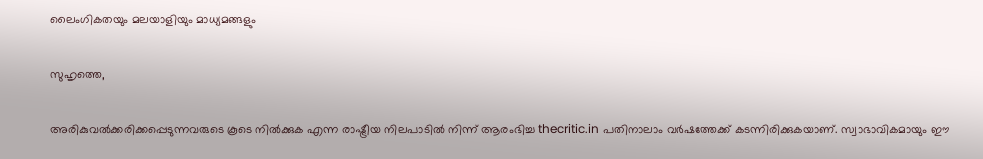ലൈംഗികതയും മലയാളിയും മാധ്യമങ്ങളും

സുഹൃത്തെ,

അരികുവല്‍ക്കരിക്കപ്പെടുന്നവരുടെ കൂടെ നില്‍ക്കുക എന്ന രാഷ്ട്രീയ നിലപാടില്‍ നിന്ന് ആരംഭിച്ച thecritic.in പതിനാലാം വര്‍ഷത്തേക്ക് കടന്നിരിക്കുകയാണ്. സ്വാഭാവികമായും ഈ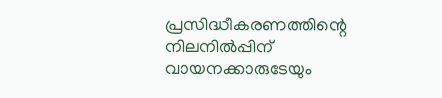പ്രസിദ്ധീകരണത്തിന്റെ നിലനില്‍പ്പിന് വായനക്കാരുടേയും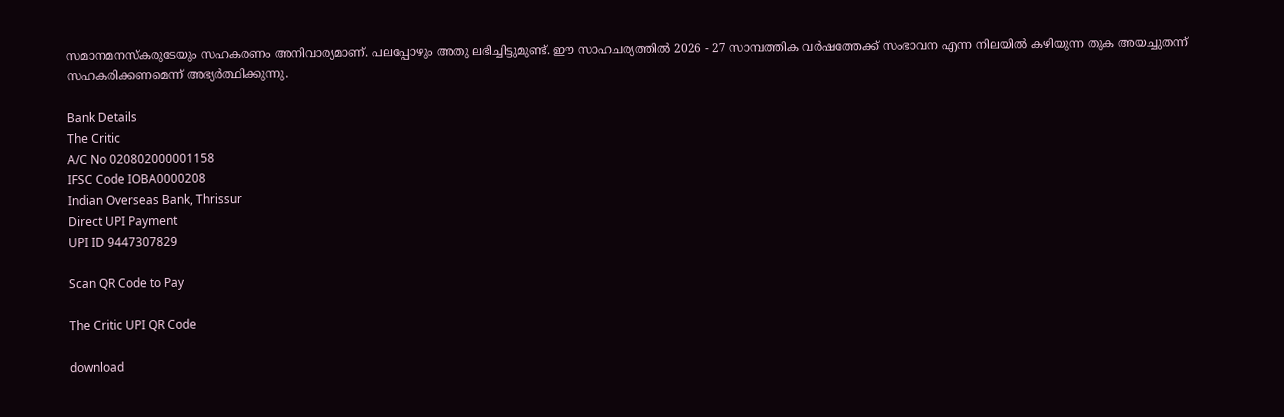സമാനമനസ്‌കരുടേയും സഹകരണം അനിവാര്യമാണ്. പലപ്പോഴും അതു ലഭിച്ചിട്ടുമുണ്ട്. ഈ സാഹചര്യത്തില്‍ 2026 - 27 സാമ്പത്തിക വര്‍ഷത്തേക്ക് സംഭാവന എന്ന നിലയില്‍ കഴിയുന്ന തുക അയച്ചുതന്ന് സഹകരിക്കണമെന്ന് അഭ്യര്‍ത്ഥിക്കുന്നു.

Bank Details
The Critic
A/C No 020802000001158
IFSC Code IOBA0000208
Indian Overseas Bank, Thrissur
Direct UPI Payment
UPI ID 9447307829

Scan QR Code to Pay

The Critic UPI QR Code

download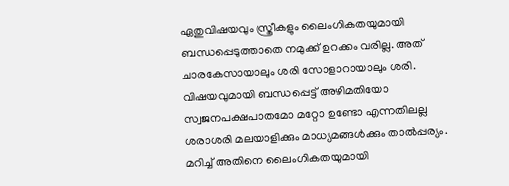ഏതുവിഷയവും സ്ത്രീകളും ലൈംഗികതയുമായി ബന്ധപ്പെടുത്താതെ നമുക്ക് ഉറക്കം വരില്ല. അത് ചാരകേസായാലും ശരി സോളാറായാലും ശരി. വിഷയവുമായി ബന്ധപ്പെട്ട് അഴിമതിയോ സ്വജനപക്ഷപാതമോ മറ്റോ ഉണ്ടോ എന്നതിലല്ല ശരാശരി മലയാളിക്കും മാധ്യമങ്ങള്‍ക്കും താല്‍പ്പര്യം. മറിച്ച് അതിനെ ലൈംഗികതയുമായി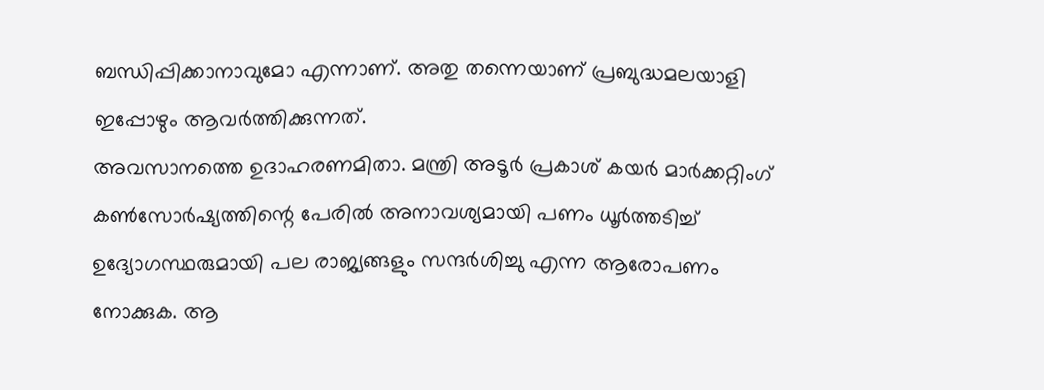ബന്ധിപ്പിക്കാനാവുമോ എന്നാണ്. അതു തന്നെയാണ് പ്രബുദ്ധമലയാളി ഇപ്പോഴും ആവര്‍ത്തിക്കുന്നത്.
അവസാനത്തെ ഉദാഹരണമിതാ. മന്ത്രി അടൂര്‍ പ്രകാശ് കയര്‍ മാര്‍ക്കറ്റിംഗ് കണ്‍സോര്‍ഷ്യത്തിന്റെ പേരില്‍ അനാവശ്യമായി പണം ധൂര്‍ത്തടിച്ച് ഉദ്യോഗസ്ഥരുമായി പല രാജ്യങ്ങളും സന്ദര്‍ശിച്ചു എന്ന ആരോപണം നോക്കുക. ആ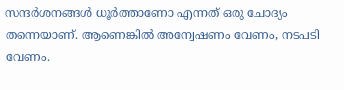സന്ദര്‍ശനങ്ങള്‍ ധൂര്‍ത്താണോ എന്നത് ഒരു ചോദ്യം തന്നെയാണ്. ആണെങ്കില്‍ അന്വേഷണം വേണം, നടപടി വേണം.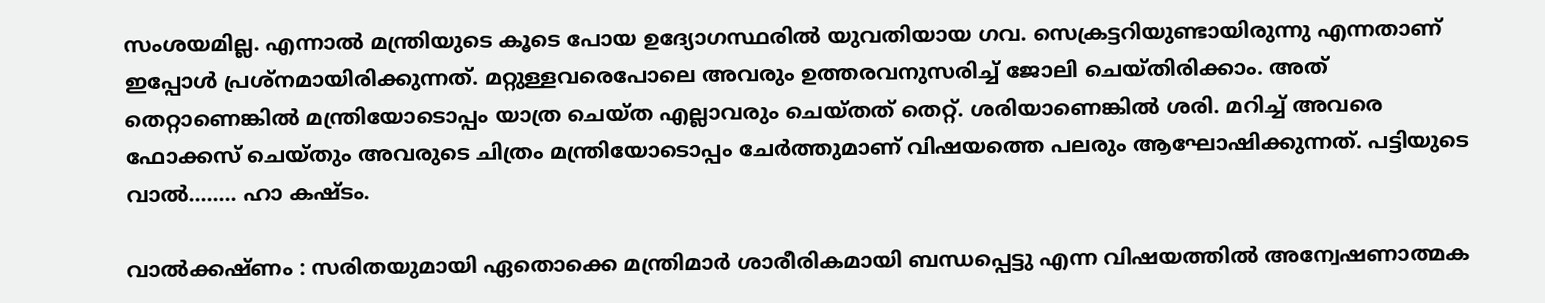സംശയമില്ല. എന്നാല്‍ മന്ത്രിയുടെ കൂടെ പോയ ഉദ്യോഗസ്ഥരില്‍ യുവതിയായ ഗവ. സെക്രട്ടറിയുണ്ടായിരുന്നു എന്നതാണ് ഇപ്പോള്‍ പ്രശ്‌നമായിരിക്കുന്നത്. മറ്റുള്ളവരെപോലെ അവരും ഉത്തരവനുസരിച്ച് ജോലി ചെയ്തിരിക്കാം. അത് തെറ്റാണെങ്കില്‍ മന്ത്രിയോടൊപ്പം യാത്ര ചെയ്ത എല്ലാവരും ചെയ്തത് തെറ്റ്. ശരിയാണെങ്കില്‍ ശരി. മറിച്ച് അവരെ ഫോക്കസ് ചെയ്തും അവരുടെ ചിത്രം മന്ത്രിയോടൊപ്പം ചേര്‍ത്തുമാണ് വിഷയത്തെ പലരും ആഘോഷിക്കുന്നത്. പട്ടിയുടെ വാല്‍…….. ഹാ കഷ്ടം.

വാല്‍ക്കഷ്ണം : സരിതയുമായി ഏതൊക്കെ മന്ത്രിമാര്‍ ശാരീരികമായി ബന്ധപ്പെട്ടു എന്ന വിഷയത്തില്‍ അന്വേഷണാത്മക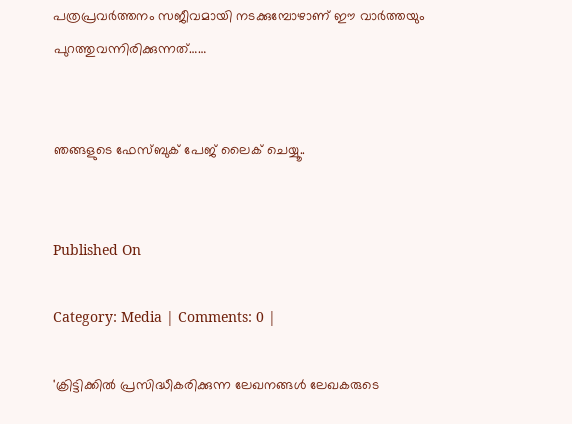പത്രപ്രവര്‍ത്തനം സജീവമായി നടക്കുമ്പോഴാണ് ഈ വാര്‍ത്തയും പുറത്തുവന്നിരിക്കുന്നത്……


ഞങ്ങളുടെ ഫേസ്ബുക് പേജ് ലൈക് ചെയ്യൂ..


Published On

Category: Media | Comments: 0 |

'ക്രിട്ടിക്കില്‍ പ്രസിദ്ധീകരിക്കുന്ന ലേഖനങ്ങള്‍ ലേഖകരുടെ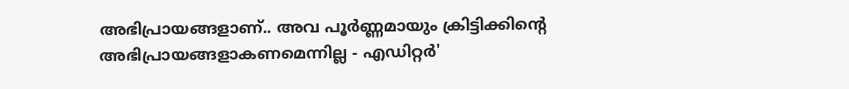അഭിപ്രായങ്ങളാണ്.. അവ പൂര്‍ണ്ണമായും ക്രിട്ടിക്കിന്റെ അഭിപ്രായങ്ങളാകണമെന്നില്ല - എഡിറ്റര്‍'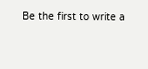Be the first to write a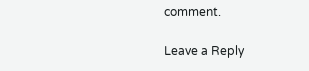comment.

Leave a Reply